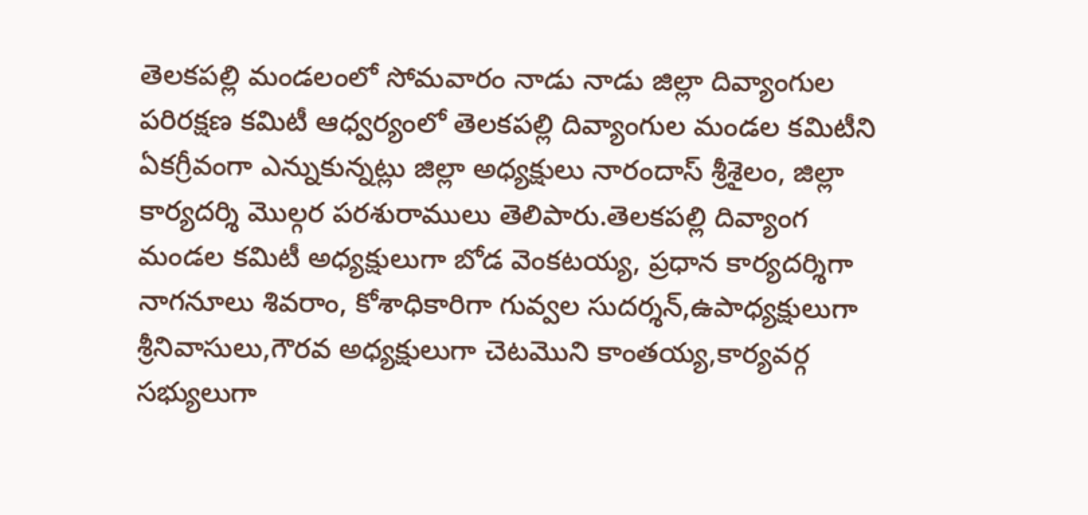తెలకపల్లి మండలంలో సోమవారం నాడు నాడు జిల్లా దివ్యాంగుల పరిరక్షణ కమిటీ ఆధ్వర్యంలో తెలకపల్లి దివ్యాంగుల మండల కమిటీని ఏకగ్రీవంగా ఎన్నుకున్నట్లు జిల్లా అధ్యక్షులు నారందాస్ శ్రీశైలం, జిల్లా కార్యదర్శి మొల్గర పరశురాములు తెలిపారు.తెలకపల్లి దివ్యాంగ మండల కమిటీ అధ్యక్షులుగా బోడ వెంకటయ్య, ప్రధాన కార్యదర్శిగా నాగనూలు శివరాం, కోశాధికారిగా గువ్వల సుదర్శన్,ఉపాధ్యక్షులుగా శ్రీనివాసులు,గౌరవ అధ్యక్షులుగా చెటమొని కాంతయ్య,కార్యవర్గ సభ్యులుగా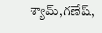శ్యామ్,గణేష్,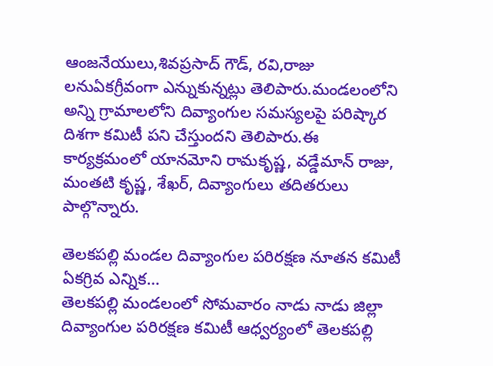ఆంజనేయులు,శివప్రసాద్ గౌడ్, రవి,రాజు లనుఏకగ్రీవంగా ఎన్నుకున్నట్లు తెలిపారు.మండలంలోని అన్ని గ్రామాలలోని దివ్యాంగుల సమస్యలపై పరిష్కార దిశగా కమిటీ పని చేస్తుందని తెలిపారు.ఈ కార్యక్రమంలో యానమోని రామకృష్ణ, వడ్డేమాన్ రాజు, మంతటి కృష్ణ, శేఖర్, దివ్యాంగులు తదితరులు పాల్గొన్నారు.

తెలకపల్లి మండల దివ్యాంగుల పరిరక్షణ నూతన కమిటీ ఏకగ్రివ ఎన్నిక…
తెలకపల్లి మండలంలో సోమవారం నాడు నాడు జిల్లా దివ్యాంగుల పరిరక్షణ కమిటీ ఆధ్వర్యంలో తెలకపల్లి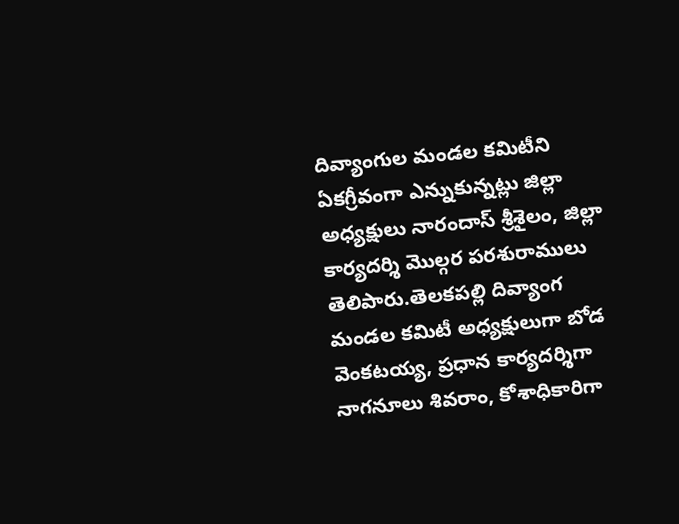దివ్యాంగుల మండల కమిటీని ఏకగ్రీవంగా ఎన్నుకున్నట్లు జిల్లా అధ్యక్షులు నారందాస్ శ్రీశైలం, జిల్లా కార్యదర్శి మొల్గర పరశురాములు తెలిపారు.తెలకపల్లి దివ్యాంగ మండల కమిటీ అధ్యక్షులుగా బోడ వెంకటయ్య, ప్రధాన కార్యదర్శిగా నాగనూలు శివరాం, కోశాధికారిగా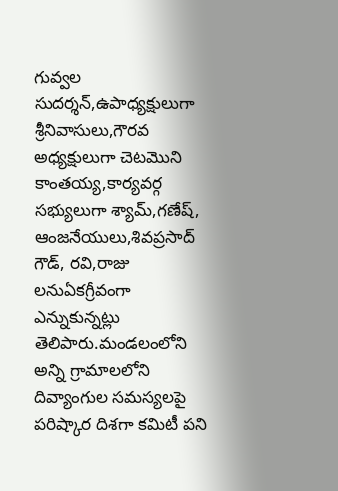గువ్వల సుదర్శన్,ఉపాధ్యక్షులుగా శ్రీనివాసులు,గౌరవ అధ్యక్షులుగా చెటమొని కాంతయ్య,కార్యవర్గ సభ్యులుగా శ్యామ్,గణేష్, ఆంజనేయులు,శివప్రసాద్ గౌడ్, రవి,రాజు లనుఏకగ్రీవంగా ఎన్నుకున్నట్లు తెలిపారు.మండలంలోని అన్ని గ్రామాలలోని దివ్యాంగుల సమస్యలపై పరిష్కార దిశగా కమిటీ పని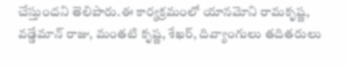చేస్తుందని తెలిపారు.ఈ కార్యక్రమంలో యానమోని రామకృష్ణ, వడ్డేమాన్ రాజు, మంతటి కృష్ణ, శేఖర్, దివ్యాంగులు తదితరులు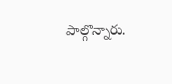పాల్గొన్నారు.